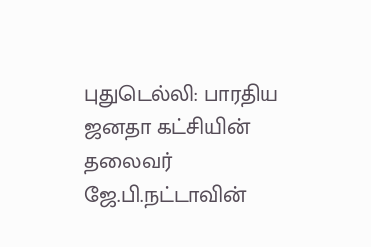புதுடெல்லி: பாரதிய ஜனதா கட்சியின் தலைவர் ஜே.பி.நட்டாவின்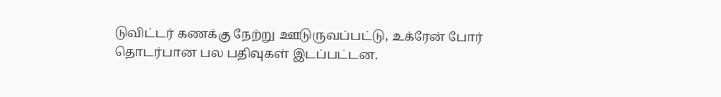டுவிட்டர் கணக்கு நேற்று ஊடுருவப்பட்டு, உக்ரேன் போர் தொடர்பான பல பதிவுகள் இடப்பட்டன.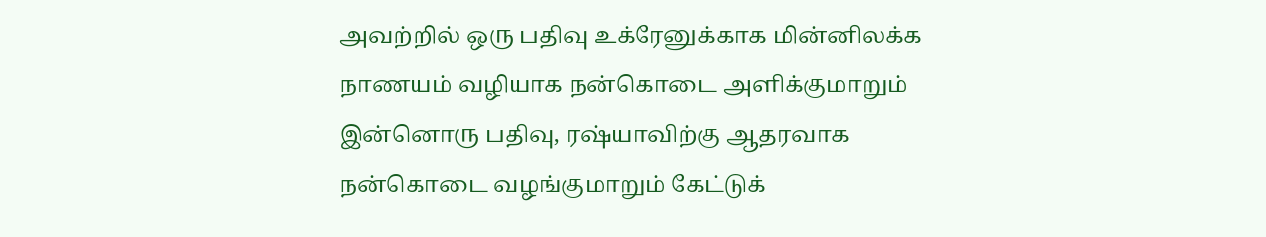அவற்றில் ஒரு பதிவு உக்ரேனுக்காக மின்னிலக்க நாணயம் வழியாக நன்கொடை அளிக்குமாறும் இன்னொரு பதிவு, ரஷ்யாவிற்கு ஆதரவாக நன்கொடை வழங்குமாறும் கேட்டுக்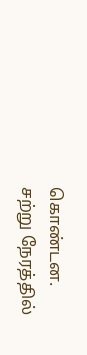கொண்டன. சற்று நேரத்தில்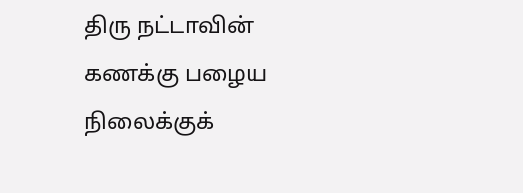திரு நட்டாவின் கணக்கு பழைய நிலைக்குக்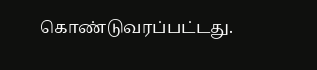கொண்டுவரப்பட்டது.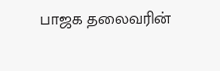பாஜக தலைவரின்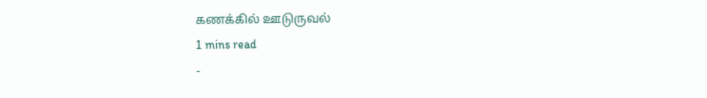கணக்கில் ஊடுருவல்
1 mins read
-